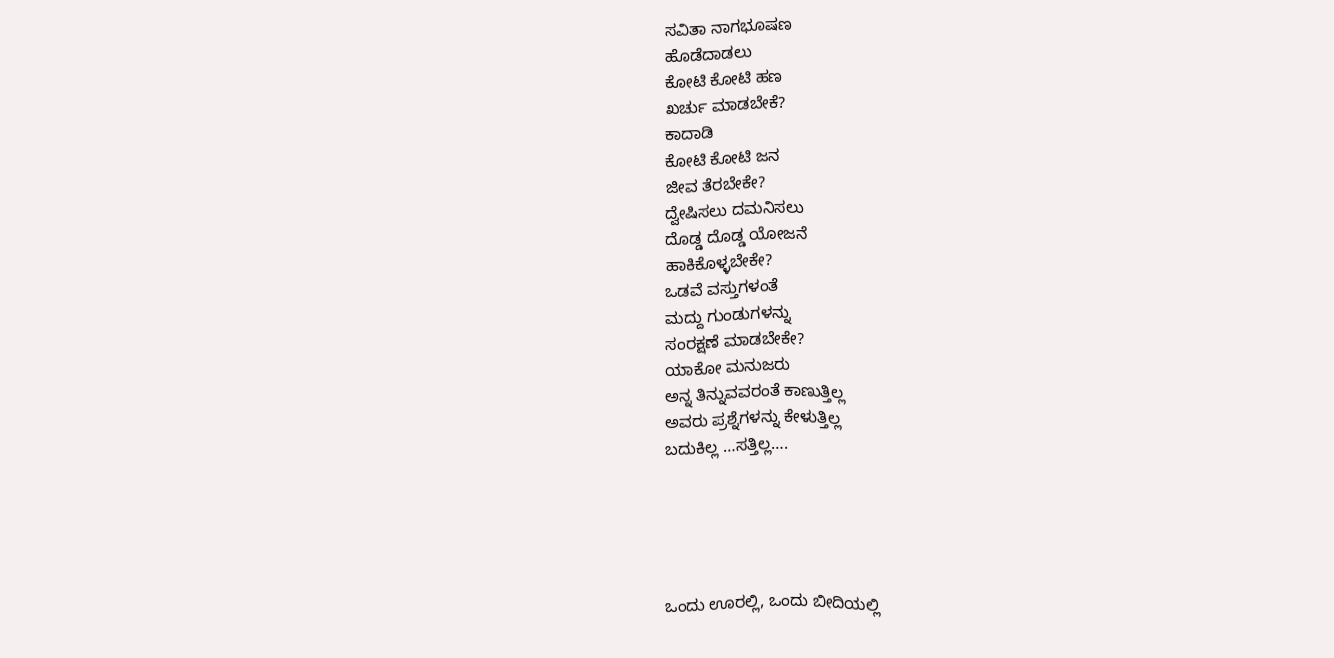ಸವಿತಾ ನಾಗಭೂಷಣ
ಹೊಡೆದಾಡಲು
ಕೋಟಿ ಕೋಟಿ ಹಣ
ಖರ್ಚು ಮಾಡಬೇಕೆ?
ಕಾದಾಡಿ
ಕೋಟಿ ಕೋಟಿ ಜನ
ಜೀವ ತೆರಬೇಕೇ?
ದ್ವೇಷಿಸಲು ದಮನಿಸಲು
ದೊಡ್ಡ ದೊಡ್ಡ ಯೋಜನೆ
ಹಾಕಿಕೊಳ್ಳಬೇಕೇ?
ಒಡವೆ ವಸ್ತುಗಳಂತೆ
ಮದ್ದು ಗುಂಡುಗಳನ್ನು
ಸಂರಕ್ಷಣೆ ಮಾಡಬೇಕೇ?
ಯಾಕೋ ಮನುಜರು
ಅನ್ನ ತಿನ್ನುವವರಂತೆ ಕಾಣುತ್ತಿಲ್ಲ
ಅವರು ಪ್ರಶ್ನೆಗಳನ್ನು ಕೇಳುತ್ತಿಲ್ಲ
ಬದುಕಿಲ್ಲ …ಸತ್ತಿಲ್ಲ….





ಒಂದು ಊರಲ್ಲಿ, ಒಂದು ಬೀದಿಯಲ್ಲಿ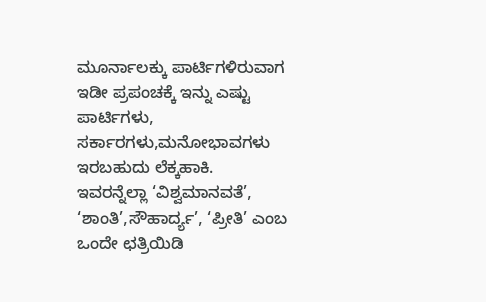ಮೂರ್ನಾಲಕ್ಕು ಪಾರ್ಟಿಗಳಿರುವಾಗ ಇಡೀ ಪ್ರಪಂಚಕ್ಕೆ ಇನ್ನು ಎಷ್ಟು ಪಾರ್ಟಿಗಳು, ಸರ್ಕಾರಗಳು,ಮನೋಭಾವಗಳು ಇರಬಹುದು ಲೆಕ್ಕಹಾಕಿ.
ಇವರನ್ನೆಲ್ಲಾ ‘ವಿಶ್ವಮಾನವತೆ’, ‘ಶಾಂತಿ’,ಸೌಹಾರ್ದ್ಯ’, ‘ಪ್ರೀತಿ’ ಎಂಬ ಒಂದೇ ಛತ್ರಿಯಿಡಿ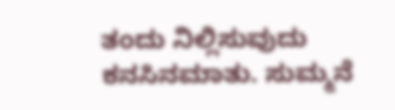ತಂದು ನಿಲ್ಲಿಸುವುದು ಕನಸಿನಮಾತು. ಸುಮ್ಮನೆ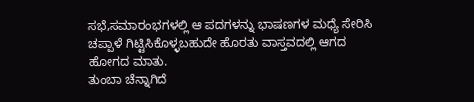ಸಭೆ,ಸಮಾರಂಭಗಳಲ್ಲಿ ಆ ಪದಗಳನ್ನು ಭಾಷಣಗಳ ಮಧ್ಯೆ ಸೇರಿಸಿ ಚಪ್ಪಾಳೆ ಗಿಟ್ಟಿಸಿಕೊಳ್ಳಬಹುದೇ ಹೊರತು ವಾಸ್ತವದಲ್ಲಿ ಆಗದ ಹೋಗದ ಮಾತು.
ತುಂಬಾ ಚೆನ್ನಾಗಿದೆ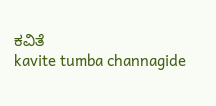ಕವಿತೆ
kavite tumba channagide